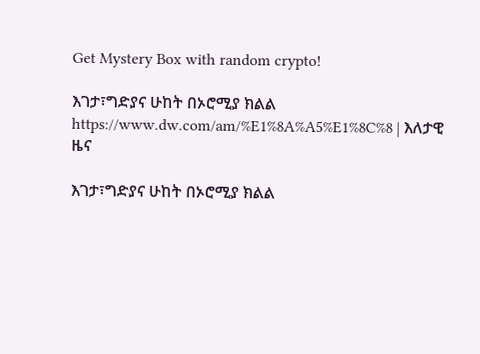Get Mystery Box with random crypto!

እገታ፣ግድያና ሁከት በኦሮሚያ ክልል https://www.dw.com/am/%E1%8A%A5%E1%8C%8 | እለታዊ ዜና

እገታ፣ግድያና ሁከት በኦሮሚያ ክልል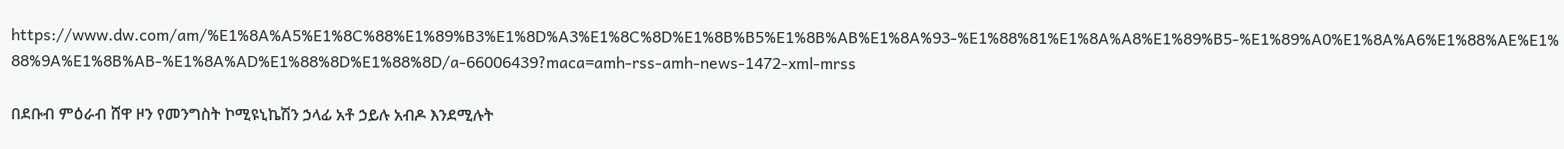https://www.dw.com/am/%E1%8A%A5%E1%8C%88%E1%89%B3%E1%8D%A3%E1%8C%8D%E1%8B%B5%E1%8B%AB%E1%8A%93-%E1%88%81%E1%8A%A8%E1%89%B5-%E1%89%A0%E1%8A%A6%E1%88%AE%E1%88%9A%E1%8B%AB-%E1%8A%AD%E1%88%8D%E1%88%8D/a-66006439?maca=amh-rss-amh-news-1472-xml-mrss

በደቡብ ምዕራብ ሸዋ ዞን የመንግስት ኮሚዩኒኬሽን ኃላፊ አቶ ኃይሉ አብዶ እንደሚሉት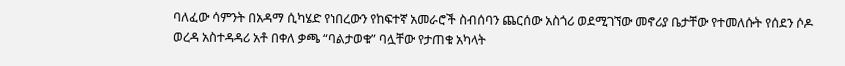ባለፈው ሳምንት በአዳማ ሲካሄድ የነበረውን የከፍተኛ አመራሮች ስብሰባን ጨርሰው አስጎሪ ወደሚገኘው መኖሪያ ቤታቸው የተመለሱት የሰደን ሶዶ ወረዳ አስተዳዳሪ አቶ በቀለ ቃጫ “ባልታወቁ” ባሏቸው የታጠቁ አካላት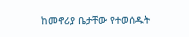ከመኖሪያ ቤታቸው የተወሰዱት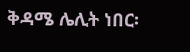ቅዳሜ ሌሊት ነበር፡